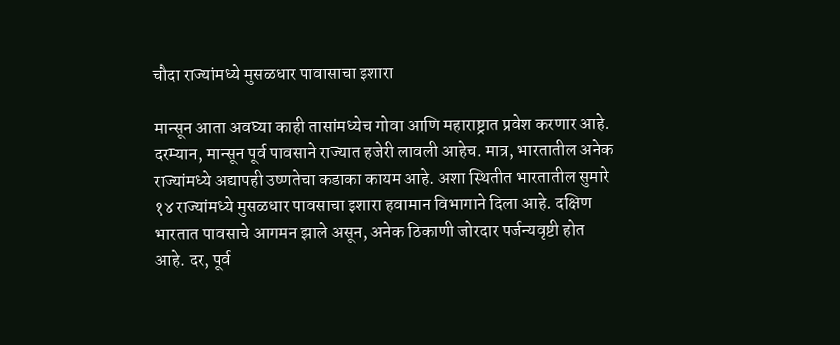चौदा राज्यांमध्ये मुसळधार पावासाचा इशारा

मान्सून आता अवघ्या काही तासांमध्येच गोवा आणि महाराष्ट्रात प्रवेश करणार आहे. दरम्यान, मान्सून पूर्व पावसाने राज्यात हजेरी लावली आहेच. मात्र, भारतातील अनेक राज्यांमध्ये अद्यापही उष्णतेचा कडाका कायम आहे. अशा स्थितीत भारतातील सुमारे १४ राज्यांमध्ये मुसळधार पावसाचा इशारा हवामान विभागाने दिला आहे. दक्षिण भारतात पावसाचे आगमन झाले असून, अनेक ठिकाणी जोरदार पर्जन्यवृष्टी होत आहे. दर, पूर्व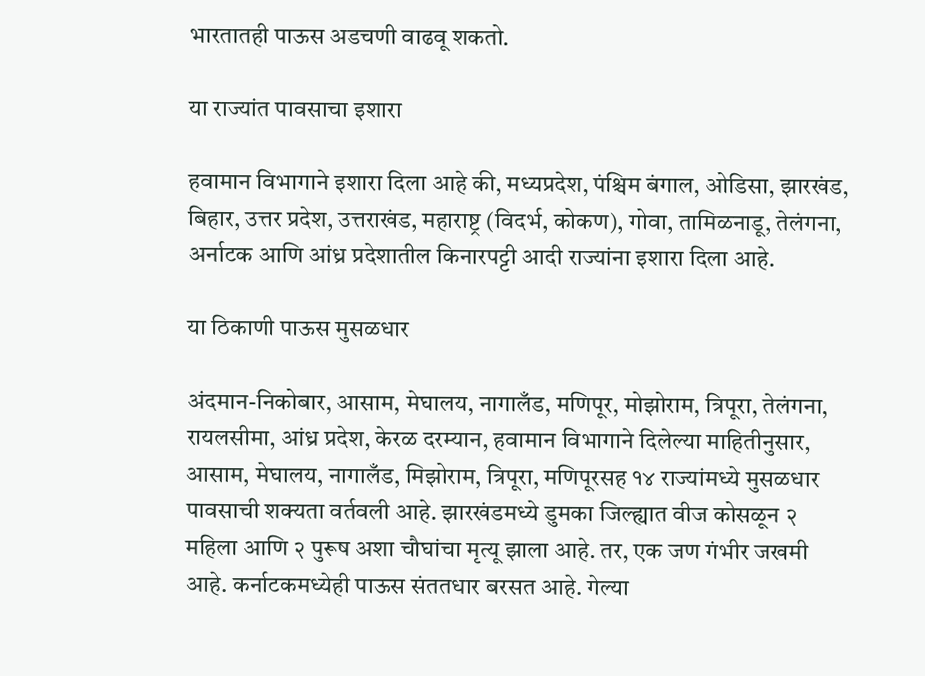भारतातही पाऊस अडचणी वाढवू शकतो.

या राज्यांत पावसाचा इशारा

हवामान विभागाने इशारा दिला आहे की, मध्यप्रदेश, पंश्चिम बंगाल, ओडिसा, झारखंड, बिहार, उत्तर प्रदेश, उत्तराखंड, महाराष्ट्र (विदर्भ, कोकण), गोवा, तामिळनाडू, तेलंगना, अर्नाटक आणि आंध्र प्रदेशातील किनारपट्टी आदी राज्यांना इशारा दिला आहे.

या ठिकाणी पाऊस मुसळधार

अंदमान-निकोबार, आसाम, मेघालय, नागालँड, मणिपूर, मोझोराम, त्रिपूरा, तेलंगना, रायलसीमा, आंध्र प्रदेश, केरळ दरम्यान, हवामान विभागाने दिलेल्या माहितीनुसार, आसाम, मेघालय, नागालँड, मिझोराम, त्रिपूरा, मणिपूरसह १४ राज्यांमध्ये मुसळधार पावसाची शक्यता वर्तवली आहे. झारखंडमध्ये डुमका जिल्ह्यात वीज कोसळून २ महिला आणि २ पुरूष अशा चौघांचा मृत्यू झाला आहे. तर, एक जण गंभीर जखमी आहे. कर्नाटकमध्येही पाऊस संततधार बरसत आहे. गेल्या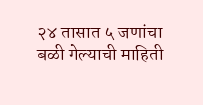२४ तासात ५ जणांचा बळी गेल्याची माहिती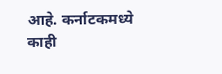आहे. कर्नाटकमध्ये काही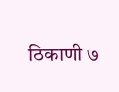ठिकाणी ७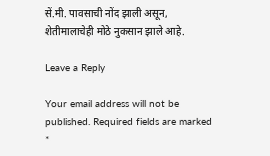सें.मी. पावसाची नोंद झाली असून, शेतीमालाचेही मोठे नुकसान झाले आहे.

Leave a Reply

Your email address will not be published. Required fields are marked *